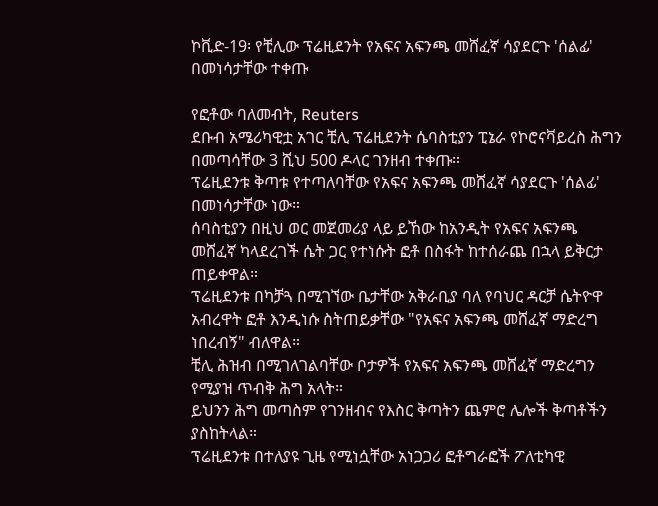ኮቪድ-19፡ የቺሊው ፕሬዚደንት የአፍና አፍንጫ መሸፈኛ ሳያደርጉ 'ሰልፊ' በመነሳታቸው ተቀጡ

የፎቶው ባለመብት, Reuters
ደቡብ አሜሪካዊቷ አገር ቺሊ ፕሬዚደንት ሴባስቲያን ፒኔራ የኮሮናቫይረስ ሕግን በመጣሳቸው 3 ሺህ 500 ዶላር ገንዘብ ተቀጡ።
ፕሬዚደንቱ ቅጣቱ የተጣለባቸው የአፍና አፍንጫ መሸፈኛ ሳያደርጉ 'ሰልፊ' በመነሳታቸው ነው።
ሰባስቲያን በዚህ ወር መጀመሪያ ላይ ይኸው ከአንዲት የአፍና አፍንጫ መሸፈኛ ካላደረገች ሴት ጋር የተነሱት ፎቶ በስፋት ከተሰራጨ በኋላ ይቅርታ ጠይቀዋል።
ፕሬዚደንቱ በካቻጓ በሚገኘው ቤታቸው አቅራቢያ ባለ የባህር ዳርቻ ሴትዮዋ አብረዋት ፎቶ እንዲነሱ ስትጠይቃቸው "የአፍና አፍንጫ መሸፈኛ ማድረግ ነበረብኝ" ብለዋል።
ቺሊ ሕዝብ በሚገለገልባቸው ቦታዎች የአፍና አፍንጫ መሸፈኛ ማድረግን የሚያዝ ጥብቅ ሕግ አላት።
ይህንን ሕግ መጣስም የገንዘብና የእስር ቅጣትን ጨምሮ ሌሎች ቅጣቶችን ያስከትላል።
ፕሬዚደንቱ በተለያዩ ጊዜ የሚነሷቸው አነጋጋሪ ፎቶግራፎች ፖለቲካዊ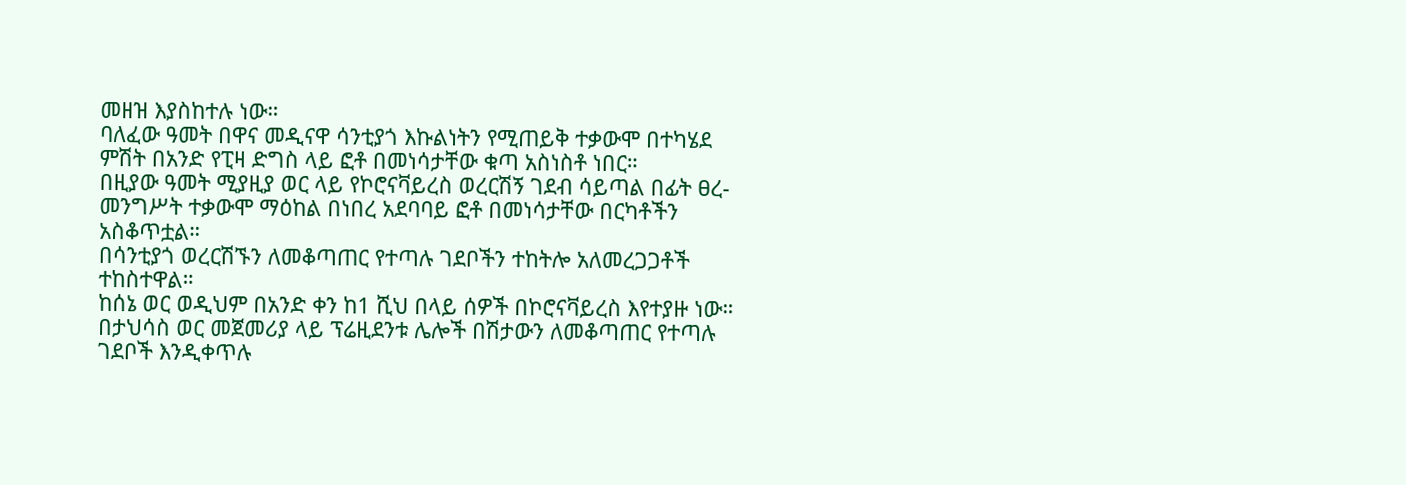መዘዝ እያስከተሉ ነው።
ባለፈው ዓመት በዋና መዲናዋ ሳንቲያጎ እኩልነትን የሚጠይቅ ተቃውሞ በተካሄደ ምሽት በአንድ የፒዛ ድግስ ላይ ፎቶ በመነሳታቸው ቁጣ አስነስቶ ነበር።
በዚያው ዓመት ሚያዚያ ወር ላይ የኮሮናቫይረስ ወረርሽኝ ገደብ ሳይጣል በፊት ፀረ- መንግሥት ተቃውሞ ማዕከል በነበረ አደባባይ ፎቶ በመነሳታቸው በርካቶችን አስቆጥቷል።
በሳንቲያጎ ወረርሽኙን ለመቆጣጠር የተጣሉ ገደቦችን ተከትሎ አለመረጋጋቶች ተከስተዋል።
ከሰኔ ወር ወዲህም በአንድ ቀን ከ1 ሺህ በላይ ሰዎች በኮሮናቫይረስ እየተያዙ ነው።
በታህሳስ ወር መጀመሪያ ላይ ፕሬዚደንቱ ሌሎች በሽታውን ለመቆጣጠር የተጣሉ ገደቦች እንዲቀጥሉ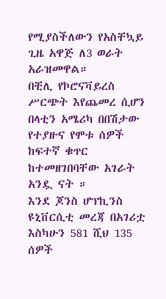የሚያስችለውን የአስቸኳይ ጊዜ አዋጅ ለ3 ወራት አራዝመዋል።
በቺሊ የኮሮናቫይረስ ሥርጭት እየጨመረ ሲሆን በላቲን አሜሪካ በበሽታው የተያዙና የሞቱ ሰዎች ከፍተኛ ቁጥር ከተመዘገበባቸው አገራት አንዷ ናት ።
እንደ ጆንስ ሆፕኪንስ ዩኒቨርሲቲ መረጃ በአገሪቷ እስካሁን 581 ሺህ 135 ሰዎች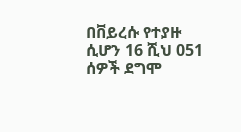በቨይረሱ የተያዙ ሲሆን 16 ሺህ 051 ሰዎች ደግሞ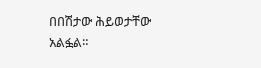በበሽታው ሕይወታቸው አልፏል።